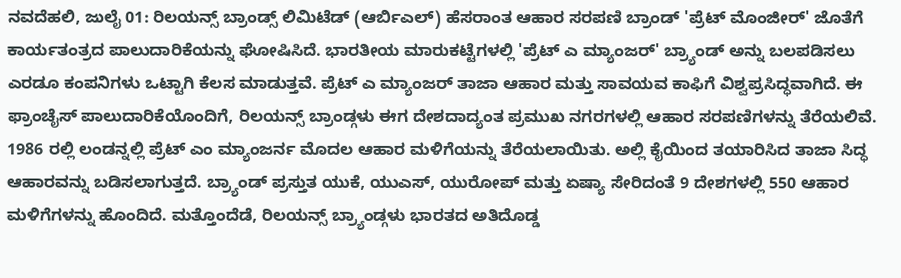ನವದೆಹಲಿ, ಜುಲೈ 01: ರಿಲಯನ್ಸ್ ಬ್ರಾಂಡ್ಸ್ ಲಿಮಿಟೆಡ್ (ಆರ್ಬಿಎಲ್) ಹೆಸರಾಂತ ಆಹಾರ ಸರಪಣಿ ಬ್ರಾಂಡ್ 'ಪ್ರೆಟ್ ಮೊಂಜೀರ್' ಜೊತೆಗೆ ಕಾರ್ಯತಂತ್ರದ ಪಾಲುದಾರಿಕೆಯನ್ನು ಘೋಷಿಸಿದೆ. ಭಾರತೀಯ ಮಾರುಕಟ್ಟೆಗಳಲ್ಲಿ 'ಪ್ರೆಟ್ ಎ ಮ್ಯಾಂಜರ್' ಬ್ರ್ಯಾಂಡ್ ಅನ್ನು ಬಲಪಡಿಸಲು ಎರಡೂ ಕಂಪನಿಗಳು ಒಟ್ಟಾಗಿ ಕೆಲಸ ಮಾಡುತ್ತವೆ. ಪ್ರೆಟ್ ಎ ಮ್ಯಾಂಜರ್ ತಾಜಾ ಆಹಾರ ಮತ್ತು ಸಾವಯವ ಕಾಫಿಗೆ ವಿಶ್ವಪ್ರಸಿದ್ಧವಾಗಿದೆ. ಈ ಫ್ರಾಂಚೈಸ್ ಪಾಲುದಾರಿಕೆಯೊಂದಿಗೆ, ರಿಲಯನ್ಸ್ ಬ್ರಾಂಡ್ಗಳು ಈಗ ದೇಶದಾದ್ಯಂತ ಪ್ರಮುಖ ನಗರಗಳಲ್ಲಿ ಆಹಾರ ಸರಪಣಿಗಳನ್ನು ತೆರೆಯಲಿವೆ.
1986 ರಲ್ಲಿ ಲಂಡನ್ನಲ್ಲಿ ಪ್ರೆಟ್ ಎಂ ಮ್ಯಾಂಜರ್ನ ಮೊದಲ ಆಹಾರ ಮಳಿಗೆಯನ್ನು ತೆರೆಯಲಾಯಿತು. ಅಲ್ಲಿ ಕೈಯಿಂದ ತಯಾರಿಸಿದ ತಾಜಾ ಸಿದ್ಧ ಆಹಾರವನ್ನು ಬಡಿಸಲಾಗುತ್ತದೆ. ಬ್ರ್ಯಾಂಡ್ ಪ್ರಸ್ತುತ ಯುಕೆ, ಯುಎಸ್, ಯುರೋಪ್ ಮತ್ತು ಏಷ್ಯಾ ಸೇರಿದಂತೆ 9 ದೇಶಗಳಲ್ಲಿ 550 ಆಹಾರ ಮಳಿಗೆಗಳನ್ನು ಹೊಂದಿದೆ. ಮತ್ತೊಂದೆಡೆ, ರಿಲಯನ್ಸ್ ಬ್ರ್ಯಾಂಡ್ಗಳು ಭಾರತದ ಅತಿದೊಡ್ಡ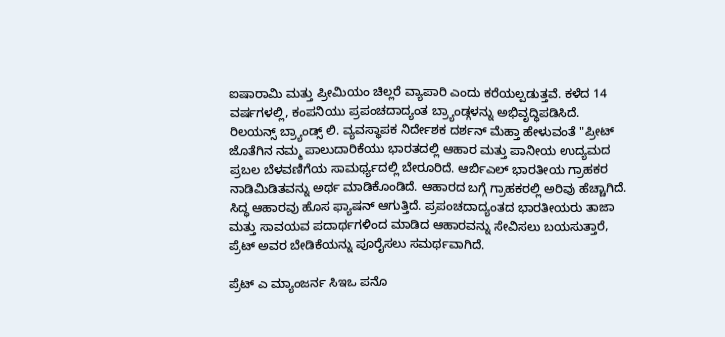ಐಷಾರಾಮಿ ಮತ್ತು ಪ್ರೀಮಿಯಂ ಚಿಲ್ಲರೆ ವ್ಯಾಪಾರಿ ಎಂದು ಕರೆಯಲ್ಪಡುತ್ತವೆ. ಕಳೆದ 14 ವರ್ಷಗಳಲ್ಲಿ, ಕಂಪನಿಯು ಪ್ರಪಂಚದಾದ್ಯಂತ ಬ್ರ್ಯಾಂಡ್ಗಳನ್ನು ಅಭಿವೃದ್ಧಿಪಡಿಸಿದೆ.
ರಿಲಯನ್ಸ್ ಬ್ರ್ಯಾಂಡ್ಸ್ ಲಿ. ವ್ಯವಸ್ಥಾಪಕ ನಿರ್ದೇಶಕ ದರ್ಶನ್ ಮೆಹ್ತಾ ಹೇಳುವಂತೆ "ಪ್ರೀಟ್ ಜೊತೆಗಿನ ನಮ್ಮ ಪಾಲುದಾರಿಕೆಯು ಭಾರತದಲ್ಲಿ ಆಹಾರ ಮತ್ತು ಪಾನೀಯ ಉದ್ಯಮದ ಪ್ರಬಲ ಬೆಳವಣಿಗೆಯ ಸಾಮರ್ಥ್ಯದಲ್ಲಿ ಬೇರೂರಿದೆ. ಆರ್ಬಿಎಲ್ ಭಾರತೀಯ ಗ್ರಾಹಕರ ನಾಡಿಮಿಡಿತವನ್ನು ಅರ್ಥ ಮಾಡಿಕೊಂಡಿದೆ. ಆಹಾರದ ಬಗ್ಗೆ ಗ್ರಾಹಕರಲ್ಲಿ ಅರಿವು ಹೆಚ್ಚಾಗಿದೆ. ಸಿದ್ಧ ಆಹಾರವು ಹೊಸ ಫ್ಯಾಷನ್ ಆಗುತ್ತಿದೆ. ಪ್ರಪಂಚದಾದ್ಯಂತದ ಭಾರತೀಯರು ತಾಜಾ ಮತ್ತು ಸಾವಯವ ಪದಾರ್ಥಗಳಿಂದ ಮಾಡಿದ ಆಹಾರವನ್ನು ಸೇವಿಸಲು ಬಯಸುತ್ತಾರೆ, ಪ್ರೆಟ್ ಅವರ ಬೇಡಿಕೆಯನ್ನು ಪೂರೈಸಲು ಸಮರ್ಥವಾಗಿದೆ.

ಪ್ರೆಟ್ ಎ ಮ್ಯಾಂಜರ್ನ ಸಿಇಒ ಪನೊ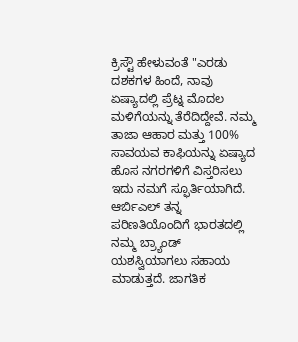ಕ್ರಿಸ್ಟೌ ಹೇಳುವಂತೆ "ಎರಡು ದಶಕಗಳ ಹಿಂದೆ, ನಾವು ಏಷ್ಯಾದಲ್ಲಿ ಪ್ರೆಟ್ನ ಮೊದಲ ಮಳಿಗೆಯನ್ನು ತೆರೆದಿದ್ದೇವೆ. ನಮ್ಮ ತಾಜಾ ಆಹಾರ ಮತ್ತು 100% ಸಾವಯವ ಕಾಫಿಯನ್ನು ಏಷ್ಯಾದ ಹೊಸ ನಗರಗಳಿಗೆ ವಿಸ್ತರಿಸಲು ಇದು ನಮಗೆ ಸ್ಫೂರ್ತಿಯಾಗಿದೆ. ಆರ್ಬಿಎಲ್ ತನ್ನ ಪರಿಣತಿಯೊಂದಿಗೆ ಭಾರತದಲ್ಲಿ ನಮ್ಮ ಬ್ರ್ಯಾಂಡ್ ಯಶಸ್ವಿಯಾಗಲು ಸಹಾಯ ಮಾಡುತ್ತದೆ. ಜಾಗತಿಕ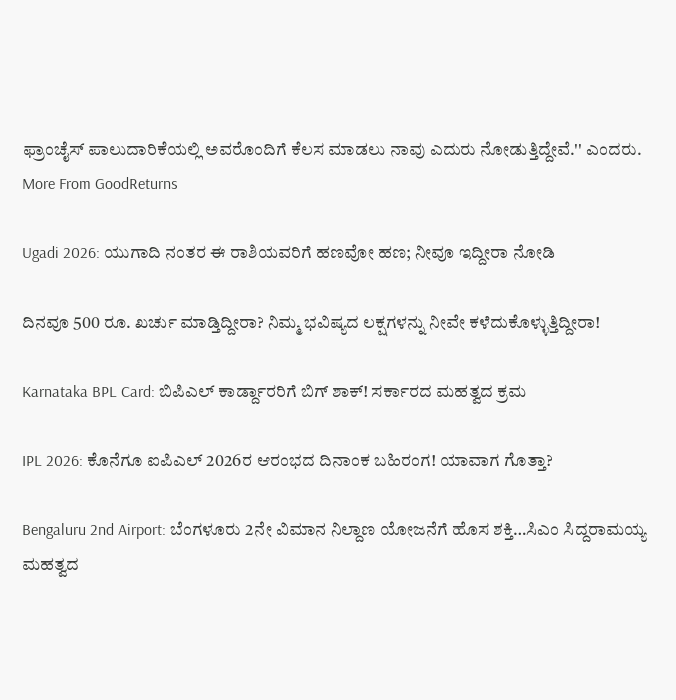ಫ್ರಾಂಚೈಸ್ ಪಾಲುದಾರಿಕೆಯಲ್ಲಿ ಅವರೊಂದಿಗೆ ಕೆಲಸ ಮಾಡಲು ನಾವು ಎದುರು ನೋಡುತ್ತಿದ್ದೇವೆ.'' ಎಂದರು.
More From GoodReturns

Ugadi 2026: ಯುಗಾದಿ ನಂತರ ಈ ರಾಶಿಯವರಿಗೆ ಹಣವೋ ಹಣ; ನೀವೂ ಇದ್ದೀರಾ ನೋಡಿ

ದಿನವೂ 500 ರೂ. ಖರ್ಚು ಮಾಡ್ತಿದ್ದೀರಾ? ನಿಮ್ಮ ಭವಿಷ್ಯದ ಲಕ್ಷಗಳನ್ನು ನೀವೇ ಕಳೆದುಕೊಳ್ಳುತ್ತಿದ್ದೀರಾ!

Karnataka BPL Card: ಬಿಪಿಎಲ್ ಕಾರ್ಡ್ದಾರರಿಗೆ ಬಿಗ್ ಶಾಕ್! ಸರ್ಕಾರದ ಮಹತ್ವದ ಕ್ರಮ

IPL 2026: ಕೊನೆಗೂ ಐಪಿಎಲ್ 2026ರ ಆರಂಭದ ದಿನಾಂಕ ಬಹಿರಂಗ! ಯಾವಾಗ ಗೊತ್ತಾ?

Bengaluru 2nd Airport: ಬೆಂಗಳೂರು 2ನೇ ವಿಮಾನ ನಿಲ್ದಾಣ ಯೋಜನೆಗೆ ಹೊಸ ಶಕ್ತಿ…ಸಿಎಂ ಸಿದ್ದರಾಮಯ್ಯ ಮಹತ್ವದ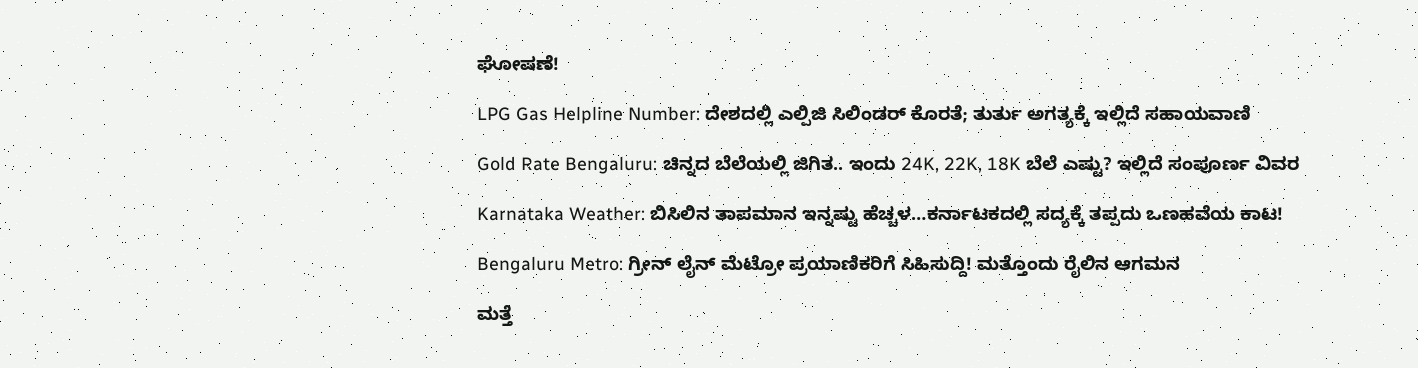ಘೋಷಣೆ!

LPG Gas Helpline Number: ದೇಶದಲ್ಲಿ ಎಲ್ಪಿಜಿ ಸಿಲಿಂಡರ್ ಕೊರತೆ; ತುರ್ತು ಅಗತ್ಯಕ್ಕೆ ಇಲ್ಲಿದೆ ಸಹಾಯವಾಣಿ

Gold Rate Bengaluru: ಚಿನ್ನದ ಬೆಲೆಯಲ್ಲಿ ಜಿಗಿತ.. ಇಂದು 24K, 22K, 18K ಬೆಲೆ ಎಷ್ಟು? ಇಲ್ಲಿದೆ ಸಂಪೂರ್ಣ ವಿವರ

Karnataka Weather: ಬಿಸಿಲಿನ ತಾಪಮಾನ ಇನ್ನಷ್ಟು ಹೆಚ್ಚಳ…ಕರ್ನಾಟಕದಲ್ಲಿ ಸದ್ಯಕ್ಕೆ ತಪ್ಪದು ಒಣಹವೆಯ ಕಾಟ!

Bengaluru Metro: ಗ್ರೀನ್ ಲೈನ್ ಮೆಟ್ರೋ ಪ್ರಯಾಣಿಕರಿಗೆ ಸಿಹಿಸುದ್ದಿ! ಮತ್ತೊಂದು ರೈಲಿನ ಆಗಮನ

ಮತ್ತೆ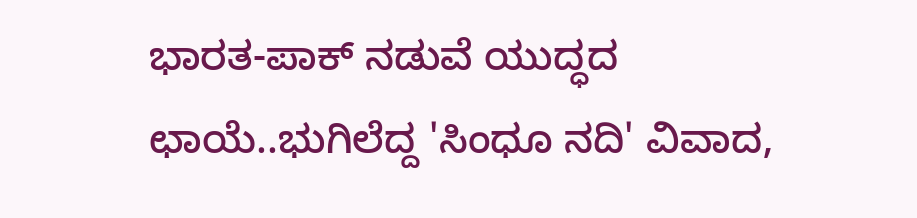ಭಾರತ-ಪಾಕ್ ನಡುವೆ ಯುದ್ಧದ ಛಾಯೆ..ಭುಗಿಲೆದ್ದ 'ಸಿಂಧೂ ನದಿ' ವಿವಾದ,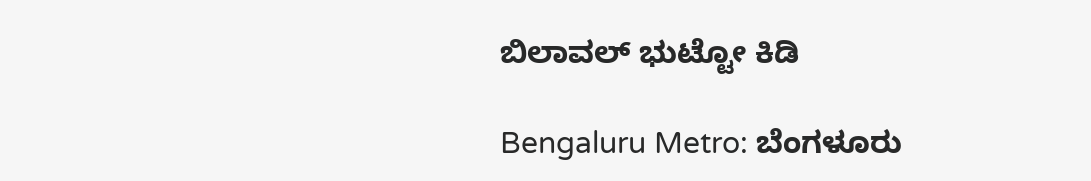ಬಿಲಾವಲ್ ಭುಟ್ಟೋ ಕಿಡಿ

Bengaluru Metro: ಬೆಂಗಳೂರು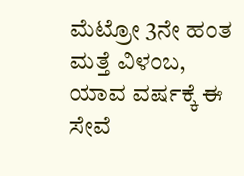ಮೆಟ್ರೋ 3ನೇ ಹಂತ ಮತ್ತೆ ವಿಳಂಬ, ಯಾವ ವರ್ಷಕ್ಕೆ ಈ ಸೇವೆ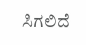ಸಿಗಲಿದೆ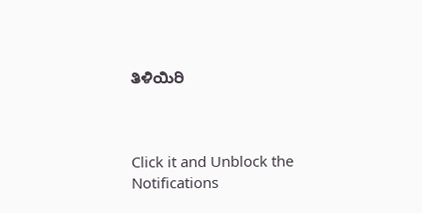ತಿಳಿಯಿರಿ



Click it and Unblock the Notifications